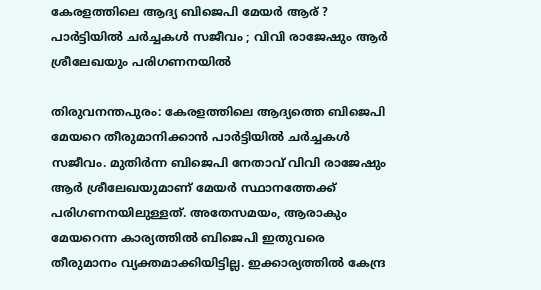കേരളത്തിലെ ആദ്യ ബിജെപി മേയർ ആര് ? പാര്‍ട്ടിയിൽ ചര്‍ച്ചകള്‍ സജീവം ; വിവി രാജേഷും ആര്‍ ശ്രീലേഖയും പരിഗണനയിൽ

തിരുവനന്തപുരം: കേരളത്തിലെ ആദ്യത്തെ ബിജെപി മേയറെ തീരുമാനിക്കാൻ പാര്‍ട്ടിയിൽ ചര്‍ച്ചകള്‍ സജീവം. മുതിര്‍ന്ന ബിജെപി നേതാവ് വിവി രാജേഷും ആര്‍ ശ്രീലേഖയുമാണ് മേയര്‍ സ്ഥാനത്തേക്ക് പരിഗണനയിലുള്ളത്. അതേസമയം, ആരാകും മേയറെന്ന കാര്യത്തിൽ ബിജെപി ഇതുവരെ തീരുമാനം വ്യക്തമാക്കിയിട്ടില്ല. ഇക്കാര്യത്തിൽ കേന്ദ്ര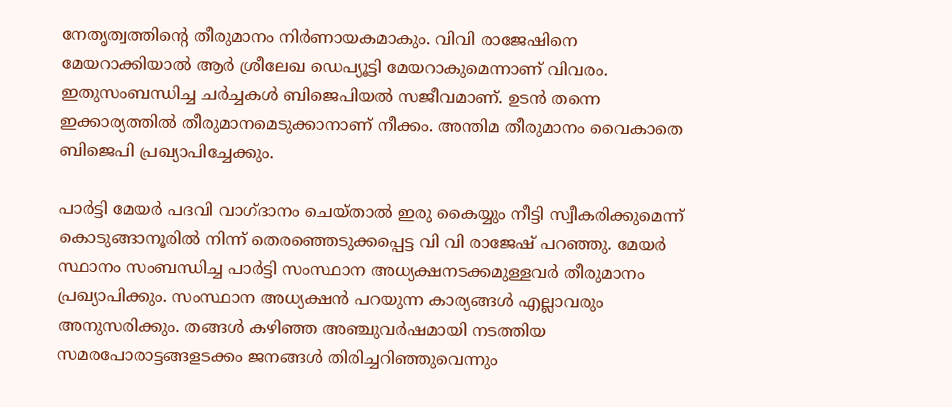നേതൃത്വത്തിന്‍റെ തീരുമാനം നിര്‍ണായകമാകും. വിവി രാജേഷിനെ മേയറാക്കിയാൽ ആര്‍ ശ്രീലേഖ ഡെപ്യൂട്ടി മേയറാകുമെന്നാണ് വിവരം. ഇതുസംബന്ധിച്ച ചര്‍ച്ചകള്‍ ബിജെപിയൽ സജീവമാണ്. ഉടൻ തന്നെ ഇക്കാര്യത്തിൽ തീരുമാനമെടുക്കാനാണ് നീക്കം. അന്തിമ തീരുമാനം വൈകാതെ ബിജെപി പ്രഖ്യാപിച്ചേക്കും.

പാര്‍ട്ടി മേയര്‍ പദവി വാഗ്ദാനം ചെയ്താൽ ഇരു കൈയ്യും നീട്ടി സ്വീകരിക്കുമെന്ന് കൊടുങ്ങാനൂരിൽ നിന്ന് തെരഞ്ഞെടുക്കപ്പെട്ട വി വി രാജേഷ് പറഞ്ഞു. മേയര്‍ സ്ഥാനം സംബന്ധിച്ച പാര്‍ട്ടി സംസ്ഥാന അധ്യക്ഷനടക്കമുള്ളവര്‍ തീരുമാനം പ്രഖ്യാപിക്കും. സംസ്ഥാന അധ്യക്ഷൻ പറയുന്ന കാര്യങ്ങള്‍ എല്ലാവരും അനുസരിക്കും. തങ്ങള്‍ കഴിഞ്ഞ അഞ്ചുവര്‍ഷമായി നടത്തിയ സമരപോരാട്ടങ്ങളടക്കം ജനങ്ങള്‍ തിരിച്ചറിഞ്ഞുവെന്നും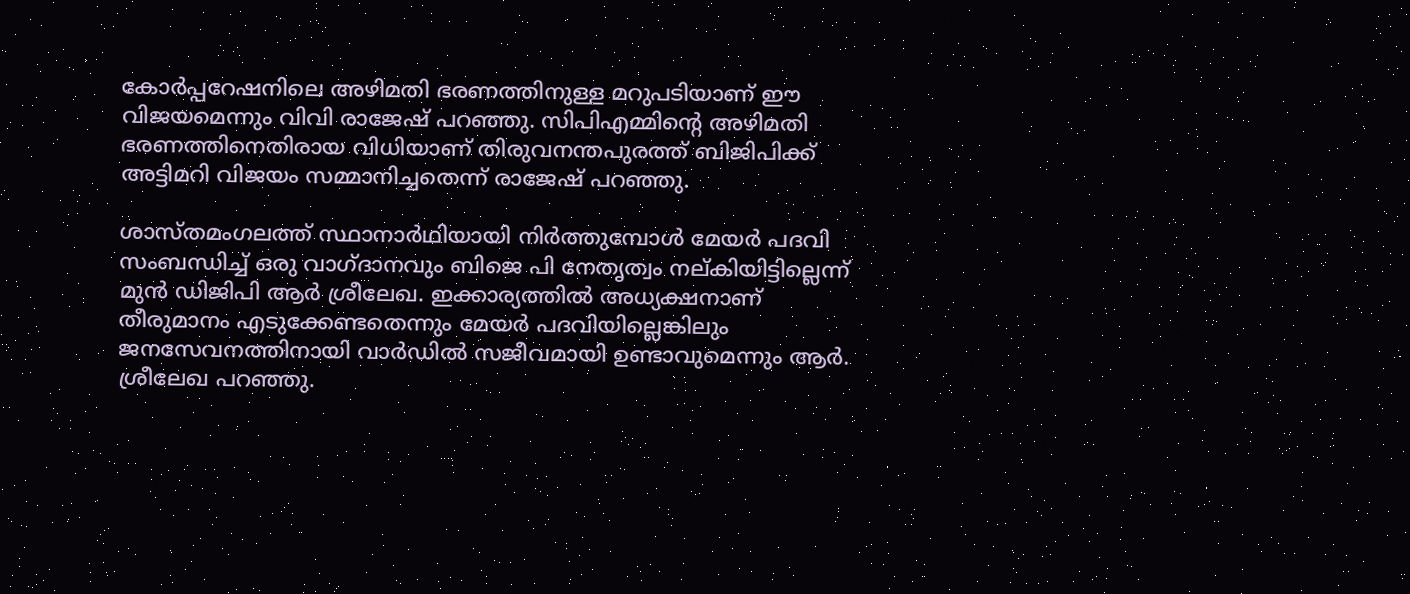കോര്‍പ്പറേഷനിലെ അഴിമതി ഭരണത്തിനുള്ള മറുപടിയാണ് ഈ വിജയമെന്നും വിവി രാജേഷ് പറഞ്ഞു. സിപിഎമ്മിന്‍റെ അഴിമതി ഭരണത്തിനെതിരായ വിധിയാണ് തിരുവനന്തപുരത്ത് ബിജിപിക്ക് അട്ടിമറി വിജയം സമ്മാനിച്ചതെന്ന് രാജേഷ് പറഞ്ഞു.

ശാസ്തമംഗലത്ത് സ്ഥാനാര്‍ഥിയായി നിര്‍ത്തുമ്പോള്‍ മേയര്‍ പദവി സംബന്ധിച്ച് ഒരു വാഗ്ദാനവും ബിജെ പി നേതൃത്വം നല്കിയിട്ടില്ലെന്ന് മുന്‍ ഡിജിപി ആര്‍ ശ്രീലേഖ. ഇക്കാര്യത്തിൽ അധ്യക്ഷനാണ് തീരുമാനം എടുക്കേണ്ടതെന്നും മേയര്‍ പദവിയില്ലെങ്കിലും ജനസേവനത്തിനായി വാര്‍ഡിൽ സജീവമായി ഉണ്ടാവുമെന്നും ആര്‍. ശ്രീലേഖ പറഞ്ഞു.